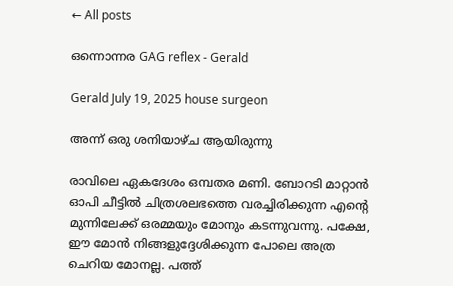← All posts

ഒന്നൊന്നര GAG reflex - Gerald

Gerald July 19, 2025 house surgeon

അന്ന് ഒരു ശനിയാഴ്ച ആയിരുന്നു

രാവിലെ ഏകദേശം ഒമ്പതര മണി. ബോറടി മാറ്റാൻ ഓപി ചീട്ടിൽ ചിത്രശലഭത്തെ വരച്ചിരിക്കുന്ന എൻ്റെ മുന്നിലേക്ക് ഒരമ്മയും മോനും കടന്നുവന്നു. പക്ഷേ, ഈ മോൻ നിങ്ങളുദ്ദേശിക്കുന്ന പോലെ അത്ര ചെറിയ മോനല്ല. പത്ത്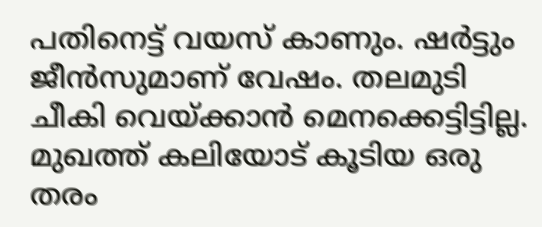പതിനെട്ട് വയസ് കാണും. ഷർട്ടും ജീൻസുമാണ് വേഷം. തലമുടി ചീകി വെയ്ക്കാൻ മെനക്കെട്ടിട്ടില്ല. മുഖത്ത് കലിയോട് കൂടിയ ഒരു തരം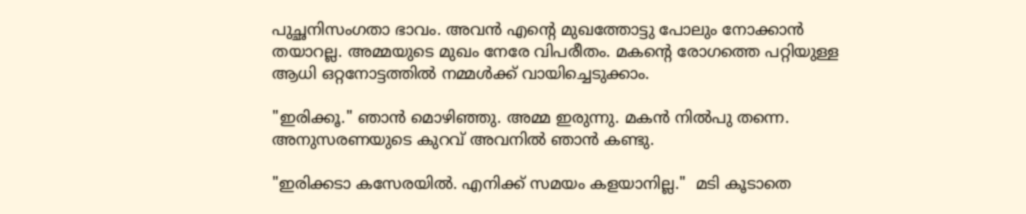പുച്ഛനിസംഗതാ ഭാവം. അവൻ എൻ്റെ മുഖത്തോട്ടു പോലും നോക്കാൻ തയാറല്ല. അമ്മയുടെ മുഖം നേരേ വിപരീതം. മകൻ്റെ രോഗത്തെ പറ്റിയുള്ള ആധി ഒറ്റനോട്ടത്തിൽ നമ്മൾക്ക് വായിച്ചെടുക്കാം.

"ഇരിക്കൂ." ഞാൻ മൊഴിഞ്ഞു. അമ്മ ഇരുന്നു. മകൻ നിൽപു തന്നെ. അനുസരണയുടെ കുറവ് അവനിൽ ഞാൻ കണ്ടു.

"ഇരിക്കടാ കസേരയിൽ. എനിക്ക് സമയം കളയാനില്ല."  മടി കൂടാതെ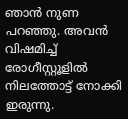ഞാൻ നുണ പറഞ്ഞു. അവൻ വിഷമിച്ച് രോഗീസ്റ്റൂളിൽ നിലത്തോട്ട് നോക്കി ഇരുന്നു.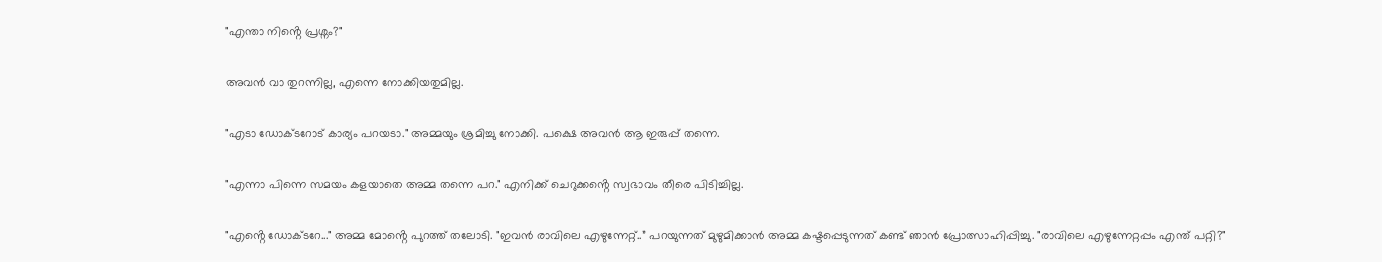"എന്താ നിൻ്റെ പ്രശ്നം?"

അവൻ വാ തുറന്നില്ല, എന്നെ നോക്കിയതുമില്ല.

"എടാ ഡോക്ടറോട് കാര്യം പറയടാ." അമ്മയും ശ്രമിച്ചു നോക്കി. പക്ഷെ അവൻ ആ ഇരുപ്പ് തന്നെ.

"എന്നാ പിന്നെ സമയം കളയാതെ അമ്മ തന്നെ പറ." എനിക്ക് ചെറുക്കൻ്റെ സ്വഭാവം തീരെ പിടിച്ചില്ല.

"എൻ്റെ ഡോക്ടറേ..." അമ്മ മോൻ്റെ പുറത്ത് തലോടി. "ഇവൻ രാവിലെ എഴുന്നേറ്റ്..” പറയുന്നത് മുഴുമിക്കാൻ അമ്മ കഷ്ടപ്പെടുന്നത് കണ്ട് ഞാൻ പ്രോത്സാഹിപ്പിച്ചു. "രാവിലെ എഴുന്നേറ്റപ്പം എന്ത് പറ്റി?"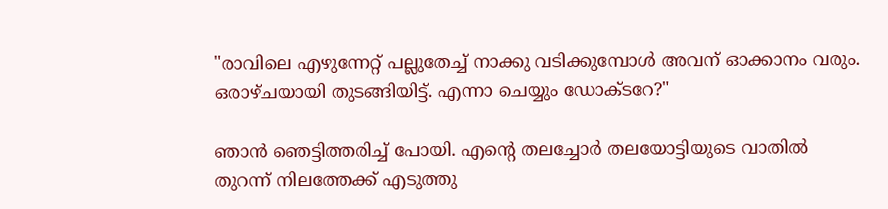"രാവിലെ എഴുന്നേറ്റ് പല്ലുതേച്ച് നാക്കു വടിക്കുമ്പോൾ അവന് ഓക്കാനം വരും. ഒരാഴ്ചയായി തുടങ്ങിയിട്ട്. എന്നാ ചെയ്യും ഡോക്ടറേ?"

ഞാൻ ഞെട്ടിത്തരിച്ച് പോയി. എൻ്റെ തലച്ചോർ തലയോട്ടിയുടെ വാതിൽ തുറന്ന് നിലത്തേക്ക് എടുത്തു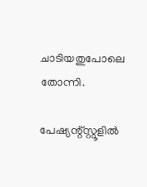ചാടിയതുപോലെ തോന്നി.

പേഷ്യന്റ്സ്റ്റൂളിൽ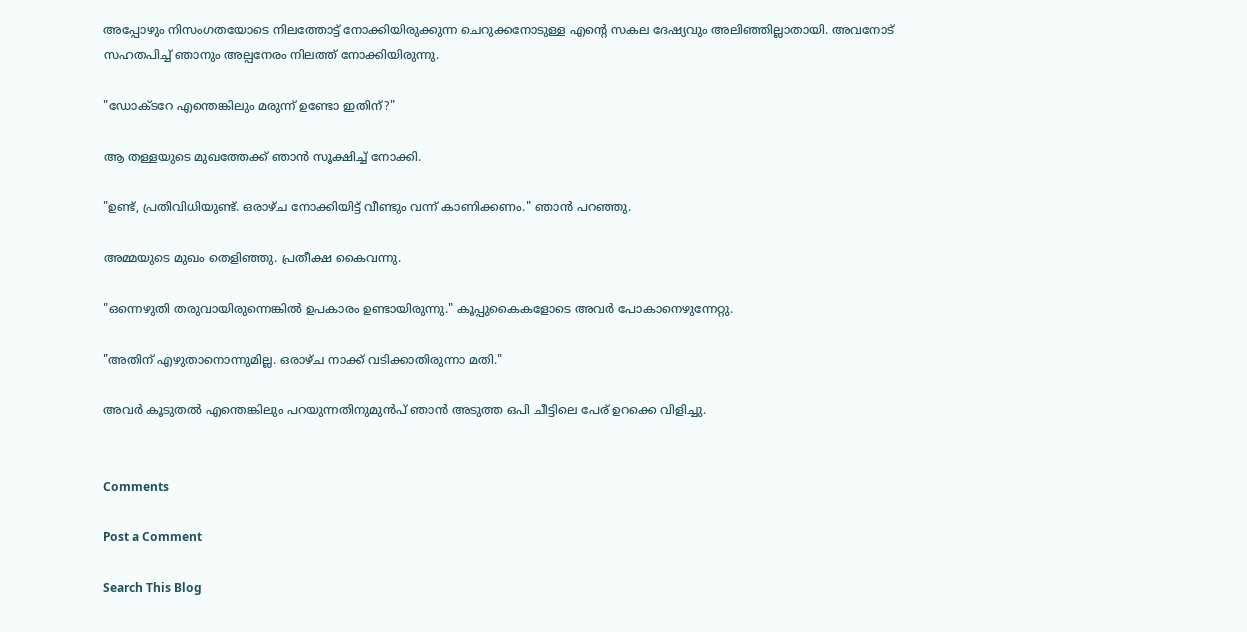അപ്പോഴും നിസംഗതയോടെ നിലത്തോട്ട് നോക്കിയിരുക്കുന്ന ചെറുക്കനോടുള്ള എൻ്റെ സകല ദേഷ്യവും അലിഞ്ഞില്ലാതായി. അവനോട് സഹതപിച്ച് ഞാനും അല്പനേരം നിലത്ത് നോക്കിയിരുന്നു.

"ഡോക്ടറേ എന്തെങ്കിലും മരുന്ന് ഉണ്ടോ ഇതിന്?"

ആ തള്ളയുടെ മുഖത്തേക്ക് ഞാൻ സൂക്ഷിച്ച് നോക്കി.

"ഉണ്ട്, പ്രതിവിധിയുണ്ട്. ഒരാഴ്ച നോക്കിയിട്ട് വീണ്ടും വന്ന് കാണിക്കണം." ഞാൻ പറഞ്ഞു.

അമ്മയുടെ മുഖം തെളിഞ്ഞു. പ്രതീക്ഷ കൈവന്നു.

"ഒന്നെഴുതി തരുവായിരുന്നെങ്കിൽ ഉപകാരം ഉണ്ടായിരുന്നു." കൂപ്പുകൈകളോടെ അവർ പോകാനെഴുന്നേറ്റു.

"അതിന് എഴുതാനൊന്നുമില്ല. ഒരാഴ്ച നാക്ക് വടിക്കാതിരുന്നാ മതി."

അവർ കൂടുതൽ എന്തെങ്കിലും പറയുന്നതിനുമുൻപ് ഞാൻ അടുത്ത ഒപി ചീട്ടിലെ പേര് ഉറക്കെ വിളിച്ചു.


Comments

Post a Comment

Search This Blog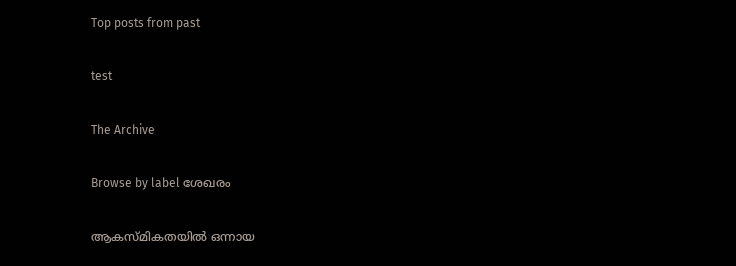Top posts from past

test

The Archive

Browse by label ശേഖരം

ആകസ്മികതയിൽ ഒന്നായ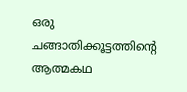ഒരു ചങ്ങാതിക്കൂട്ടത്തിന്റെ
ആത്മകഥ